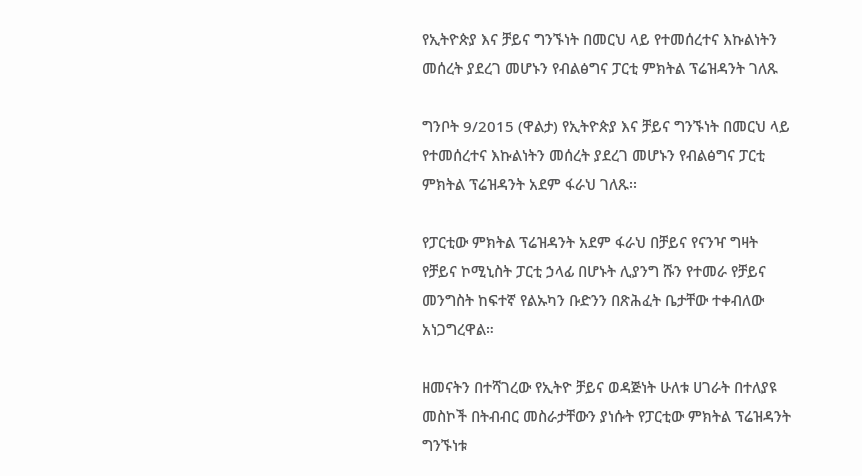የኢትዮጵያ እና ቻይና ግንኙነት በመርህ ላይ የተመሰረተና እኩልነትን መሰረት ያደረገ መሆኑን የብልፅግና ፓርቲ ምክትል ፕሬዝዳንት ገለጹ

ግንቦት 9/2015 (ዋልታ) የኢትዮጵያ እና ቻይና ግንኙነት በመርህ ላይ የተመሰረተና እኩልነትን መሰረት ያደረገ መሆኑን የብልፅግና ፓርቲ ምክትል ፕሬዝዳንት አደም ፋራህ ገለጹ፡፡

የፓርቲው ምክትል ፕሬዝዳንት አደም ፋራህ በቻይና የናንዣ ግዛት የቻይና ኮሚኒስት ፓርቲ ኃላፊ በሆኑት ሊያንግ ሹን የተመራ የቻይና መንግስት ከፍተኛ የልኡካን ቡድንን በጽሕፈት ቤታቸው ተቀብለው አነጋግረዋል።

ዘመናትን በተሻገረው የኢትዮ ቻይና ወዳጅነት ሁለቱ ሀገራት በተለያዩ መስኮች በትብብር መስራታቸውን ያነሱት የፓርቲው ምክትል ፕሬዝዳንት ግንኙነቱ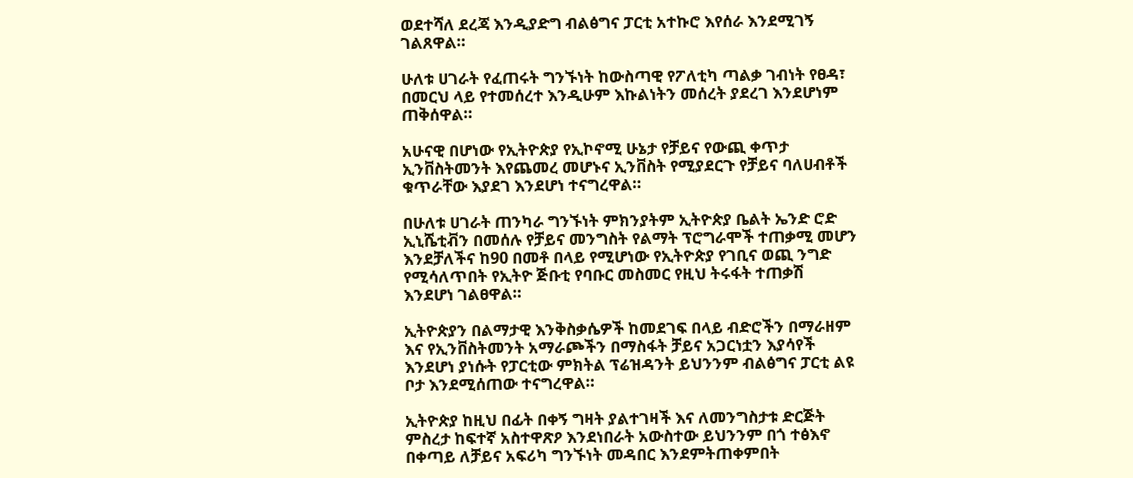ወደተሻለ ደረጃ እንዲያድግ ብልፅግና ፓርቲ አተኩሮ እየሰራ እንደሚገኝ ገልጸዋል።

ሁለቱ ሀገራት የፈጠሩት ግንኙነት ከውስጣዊ የፖለቲካ ጣልቃ ገብነት የፀዳ፣ በመርህ ላይ የተመሰረተ እንዲሁም እኩልነትን መሰረት ያደረገ እንደሆነም ጠቅሰዋል።

አሁናዊ በሆነው የኢትዮጵያ የኢኮኖሚ ሁኔታ የቻይና የውጪ ቀጥታ ኢንቨስትመንት እየጨመረ መሆኑና ኢንቨስት የሚያደርጉ የቻይና ባለሀብቶች ቁጥራቸው እያደገ እንደሆነ ተናግረዋል።

በሁለቱ ሀገራት ጠንካራ ግንኙነት ምክንያትም ኢትዮጵያ ቤልት ኤንድ ሮድ ኢኒሼቲቭን በመሰሉ የቻይና መንግስት የልማት ፕሮግራሞች ተጠቃሚ መሆን እንደቻለችና ከ90 በመቶ በላይ የሚሆነው የኢትዮጵያ የገቢና ወጪ ንግድ የሚሳለጥበት የኢትዮ ጅቡቲ የባቡር መስመር የዚህ ትሩፋት ተጠቃሽ እንደሆነ ገልፀዋል።

ኢትዮጵያን በልማታዊ እንቅስቃሴዎች ከመደገፍ በላይ ብድሮችን በማራዘም እና የኢንቨስትመንት አማራጮችን በማስፋት ቻይና አጋርነቷን እያሳየች እንደሆነ ያነሱት የፓርቲው ምክትል ፕሬዝዳንት ይህንንም ብልፅግና ፓርቲ ልዩ ቦታ እንደሚሰጠው ተናግረዋል።

ኢትዮጵያ ከዚህ በፊት በቀኝ ግዛት ያልተገዛች እና ለመንግስታቱ ድርጅት ምስረታ ከፍተኛ አስተዋጽዖ እንደነበራት አውስተው ይህንንም በጎ ተፅእኖ በቀጣይ ለቻይና አፍሪካ ግንኙነት መዳበር እንደምትጠቀምበት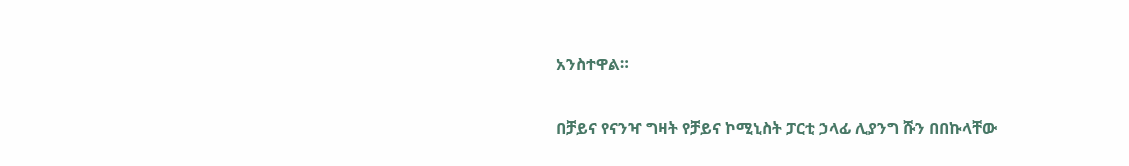አንስተዋል።

በቻይና የናንዣ ግዛት የቻይና ኮሚኒስት ፓርቲ ኃላፊ ሊያንግ ሹን በበኩላቸው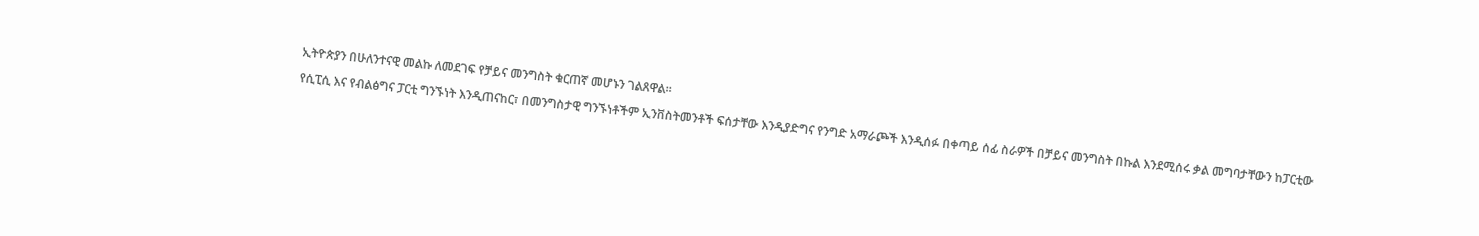ኢትዮጵያን በሁለንተናዊ መልኩ ለመደገፍ የቻይና መንግስት ቁርጠኛ መሆኑን ገልጸዋል።

የሲፒሲ እና የብልፅግና ፓርቲ ግንኙነት እንዲጠናከር፣ በመንግስታዊ ግንኙነቶችም ኢንቨስትመንቶች ፍሰታቸው እንዲያድግና የንግድ አማራጮች እንዲሰፉ በቀጣይ ሰፊ ስራዎች በቻይና መንግስት በኩል እንደሚሰሩ ቃል መግባታቸውን ከፓርቲው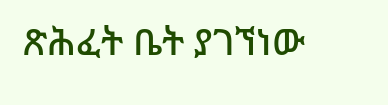ጽሕፈት ቤት ያገኘነው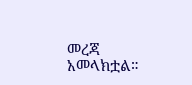መረጃ አመላክቷል።